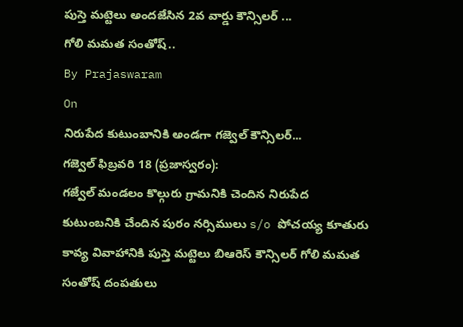పుస్తె మట్టెలు అందజేసిన 2వ వార్డు కౌన్సిలర్ ...
గోలి మమత సంతోష్..
By Prajaswaram
On
నిరుపేద కుటుంబానికి అండగా గజ్వెల్ కౌన్సిలర్...
గజ్వెల్ ఫిబ్రవరి 18 (ప్రజాస్వరం):
గజ్వేల్ మండలం కొల్గురు గ్రామనికి చెందిన నిరుపేద కుటుంబనికి చేందిన పురం నర్సిములు s/o పోచయ్య కూతురు కావ్య వివాహానికి పుస్తె మట్టెలు బిఆరెస్ కౌన్సిలర్ గోలి మమత సంతోష్ దంపతులు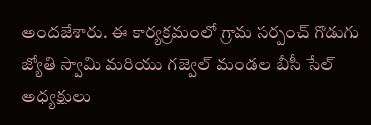అందజేశారు. ఈ కార్యక్రమంలో గ్రామ సర్పంచ్ గొడుగు జ్యోతి స్వామి మరియు గజ్వెల్ మండల బీసీ సేల్ అధ్యక్షులు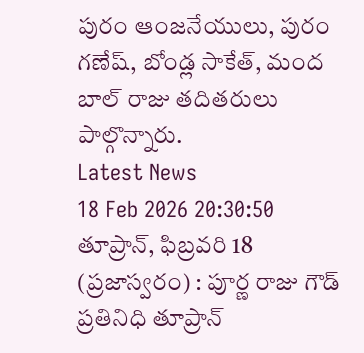పురం ఆంజనేయులు, పురం గణేష్, బోండ్ల సాకేత్, మంద బాల్ రాజు తదితరులు పాల్గొన్నారు.
Latest News
18 Feb 2026 20:30:50
తూప్రాన్, ఫిబ్రవరి 18 (ప్రజాస్వరం) : పూర్ణ రాజు గౌడ్ ప్రతినిధి తూప్రాన్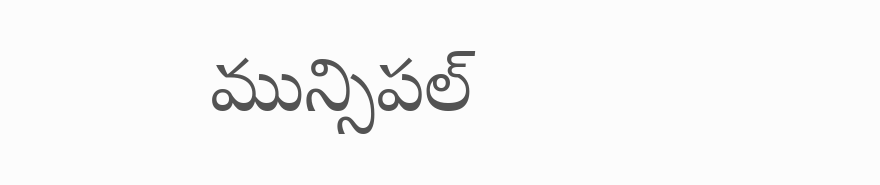మున్సిపల్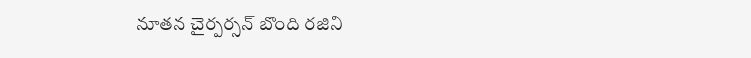నూతన చైర్పర్సన్ బొంది రజిని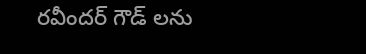రవీందర్ గౌడ్ లను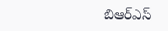బిఆర్ఎస్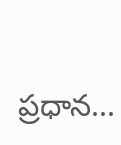ప్రధాన...